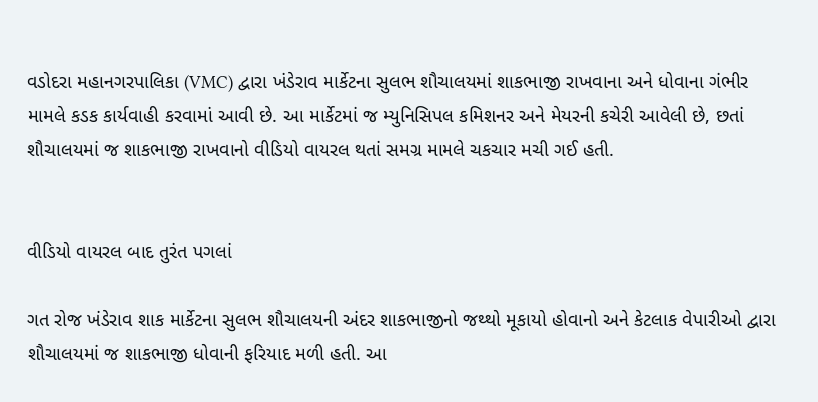વડોદરા મહાનગરપાલિકા (VMC) દ્વારા ખંડેરાવ માર્કેટના સુલભ શૌચાલયમાં શાકભાજી રાખવાના અને ધોવાના ગંભીર મામલે કડક કાર્યવાહી કરવામાં આવી છે. આ માર્કેટમાં જ મ્યુનિસિપલ કમિશનર અને મેયરની કચેરી આવેલી છે, છતાં શૌચાલયમાં જ શાકભાજી રાખવાનો વીડિયો વાયરલ થતાં સમગ્ર મામલે ચકચાર મચી ગઈ હતી.


વીડિયો વાયરલ બાદ તુરંત પગલાં

ગત રોજ ખંડેરાવ શાક માર્કેટના સુલભ શૌચાલયની અંદર શાકભાજીનો જથ્થો મૂકાયો હોવાનો અને કેટલાક વેપારીઓ દ્વારા શૌચાલયમાં જ શાકભાજી ધોવાની ફરિયાદ મળી હતી. આ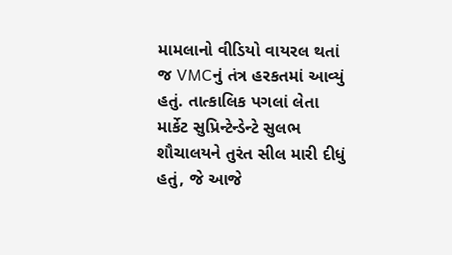મામલાનો વીડિયો વાયરલ થતાં જ VMCનું તંત્ર હરકતમાં આવ્યું હતું. તાત્કાલિક પગલાં લેતા માર્કેટ સુપ્રિન્ટેન્ડેન્ટે સુલભ શૌચાલયને તુરંત સીલ મારી દીધું હતું, જે આજે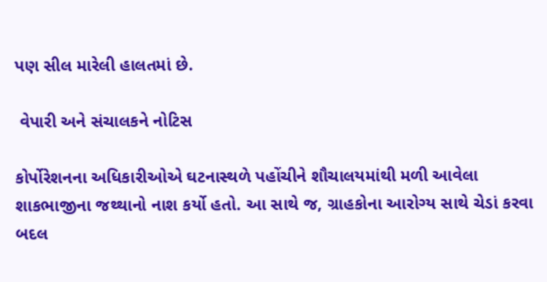પણ સીલ મારેલી હાલતમાં છે.

 વેપારી અને સંચાલકને નોટિસ

કોર્પોરેશનના અધિકારીઓએ ઘટનાસ્થળે પહોંચીને શૌચાલયમાંથી મળી આવેલા શાકભાજીના જથ્થાનો નાશ કર્યો હતો. આ સાથે જ, ગ્રાહકોના આરોગ્ય સાથે ચેડાં કરવા બદલ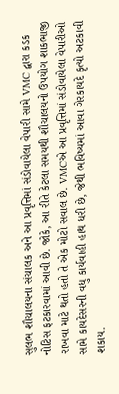સુલભ શૌચાલયના સંચાલક અને આ પ્રવૃત્તિમાં સંડોવાયેલા વેપારી સામે VMC દ્વારા કડક નોટિસ ફટકારવામાં આવી છે. જોકે, આ રીતે કેટલા સમયથી શૌચાલયનો ઉપયોગ શાકભાજી રાખવા માટે થતો હતો તે એક મોટો સવાલ છે. VMCએ આ પ્રવૃત્તિમાં સંડોવાયેલા વેપારીઓ સામે કાયદેસરની વધુ કાર્યવાહી હાથ ધરી છે, જેથી ભવિષ્યમાં આવા ગેરકાયદે કૃત્યો અટકાવી શકાય.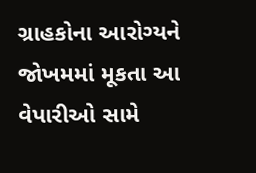ગ્રાહકોના આરોગ્યને જોખમમાં મૂકતા આ વેપારીઓ સામે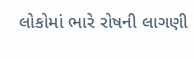લોકોમાં ભારે રોષની લાગણી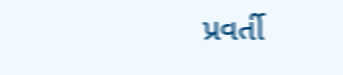પ્રવર્તી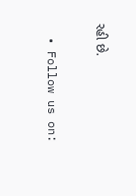રહી છે.

  • Follow us on: